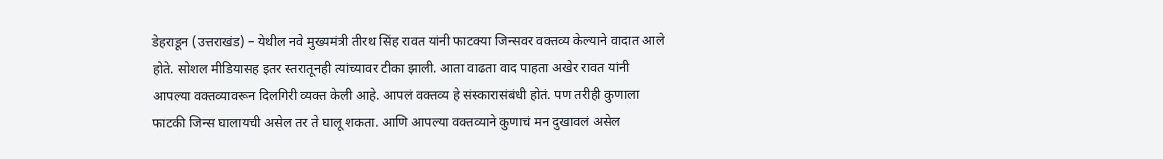डेहराडून (उत्तराखंड) – येथील नवे मुख्यमंत्री तीरथ सिंह रावत यांनी फाटक्या जिन्सवर वक्तव्य केल्याने वादात आले होते. सोशल मीडियासह इतर स्तरातूनही त्यांच्यावर टीका झाली. आता वाढता वाद पाहता अखेर रावत यांनी आपल्या वक्तव्यावरून दिलगिरी व्यक्त केली आहे. आपलं वक्तव्य हे संस्कारासंबंधी होतं. पण तरीही कुणाला फाटकी जिन्स घालायची असेल तर ते घालू शकता. आणि आपल्या वक्तव्याने कुणाचं मन दुखावलं असेल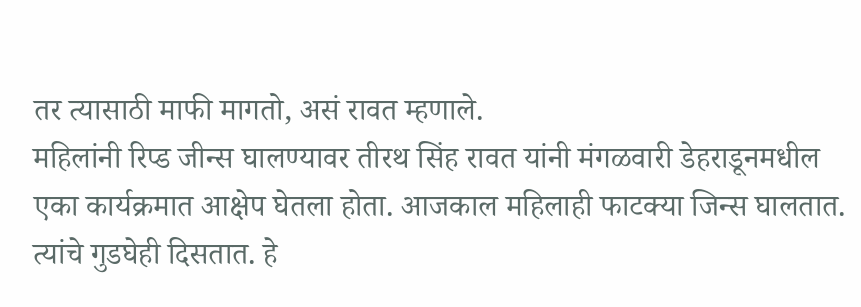तर त्यासाठी माफी मागतो, असं रावत म्हणाले.
महिलांनी रिप्ड जीन्स घालण्यावर तीरथ सिंह रावत यांनी मंगळवारी डेहराडूनमधील एका कार्यक्रमात आक्षेप घेतला होता. आजकाल महिलाही फाटक्या जिन्स घालतात. त्यांचे गुडघेही दिसतात. हे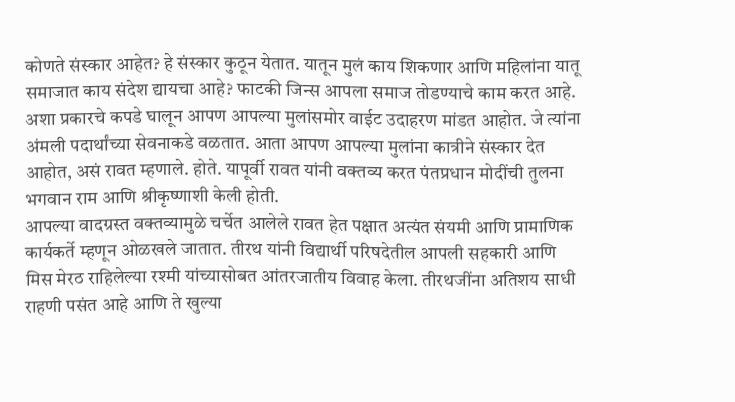कोणते संस्कार आहेत? हे संस्कार कुठून येतात. यातून मुलं काय शिकणार आणि महिलांना यातू समाजात काय संदेश द्यायचा आहे? फाटकी जिन्स आपला समाज तोडण्याचे काम करत आहे. अशा प्रकारचे कपडे घालून आपण आपल्या मुलांसमोर वाईट उदाहरण मांडत आहोत. जे त्यांना अंमली पदार्थांच्या सेवनाकडे वळतात. आता आपण आपल्या मुलांना कात्रीने संस्कार देत आहोत, असं रावत म्हणाले. होते. यापूर्वी रावत यांनी वक्तव्य करत पंतप्रधान मोदींची तुलना भगवान राम आणि श्रीकृष्णाशी केली होती.
आपल्या वादग्रस्त वक्तव्यामुळे चर्चेत आलेले रावत हेत पक्षात अत्यंत संयमी आणि प्रामाणिक कार्यकर्ते म्हणून ओळखले जातात. तीरथ यांनी विद्यार्थी परिषदेतील आपली सहकारी आणि मिस मेरठ राहिलेल्या रश्मी यांच्यासोबत आंतरजातीय विवाह केला. तीरथजींना अतिशय साधी राहणी पसंत आहे आणि ते खुल्या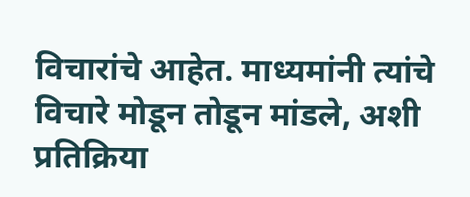विचारांचे आहेत. माध्यमांनी त्यांचे विचारे मोडून तोडून मांडले, अशी प्रतिक्रिया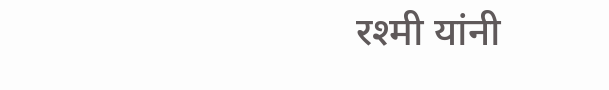रश्मी यांनी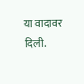या वादावर दिली.